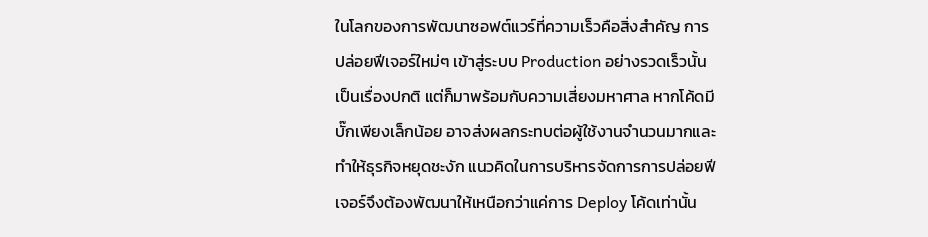ในโลกของการพัฒนาซอฟต์แวร์ที่ความเร็วคือสิ่งสำคัญ การปล่อยฟีเจอร์ใหม่ๆ เข้าสู่ระบบ Production อย่างรวดเร็วนั้นเป็นเรื่องปกติ แต่ก็มาพร้อมกับความเสี่ยงมหาศาล หากโค้ดมีบั๊กเพียงเล็กน้อย อาจส่งผลกระทบต่อผู้ใช้งานจำนวนมากและทำให้ธุรกิจหยุดชะงัก แนวคิดในการบริหารจัดการการปล่อยฟีเจอร์จึงต้องพัฒนาให้เหนือกว่าแค่การ Deploy โค้ดเท่านั้น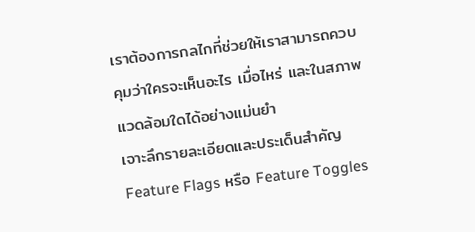เราต้องการกลไกที่ช่วยให้เราสามารถควบคุมว่าใครจะเห็นอะไร เมื่อไหร่ และในสภาพแวดล้อมใดได้อย่างแม่นยำ
เจาะลึกรายละเอียดและประเด็นสำคัญ
Feature Flags หรือ Feature Toggles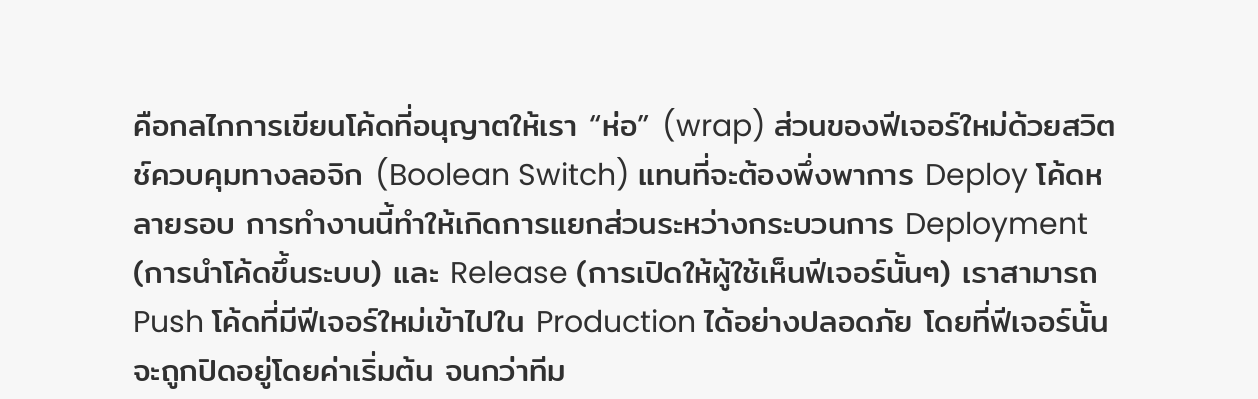คือกลไกการเขียนโค้ดที่อนุญาตให้เรา “ห่อ” (wrap) ส่วนของฟีเจอร์ใหม่ด้วยสวิตช์ควบคุมทางลอจิก (Boolean Switch) แทนที่จะต้องพึ่งพาการ Deploy โค้ดหลายรอบ การทำงานนี้ทำให้เกิดการแยกส่วนระหว่างกระบวนการ Deployment (การนำโค้ดขึ้นระบบ) และ Release (การเปิดให้ผู้ใช้เห็นฟีเจอร์นั้นๆ) เราสามารถ Push โค้ดที่มีฟีเจอร์ใหม่เข้าไปใน Production ได้อย่างปลอดภัย โดยที่ฟีเจอร์นั้นจะถูกปิดอยู่โดยค่าเริ่มต้น จนกว่าทีม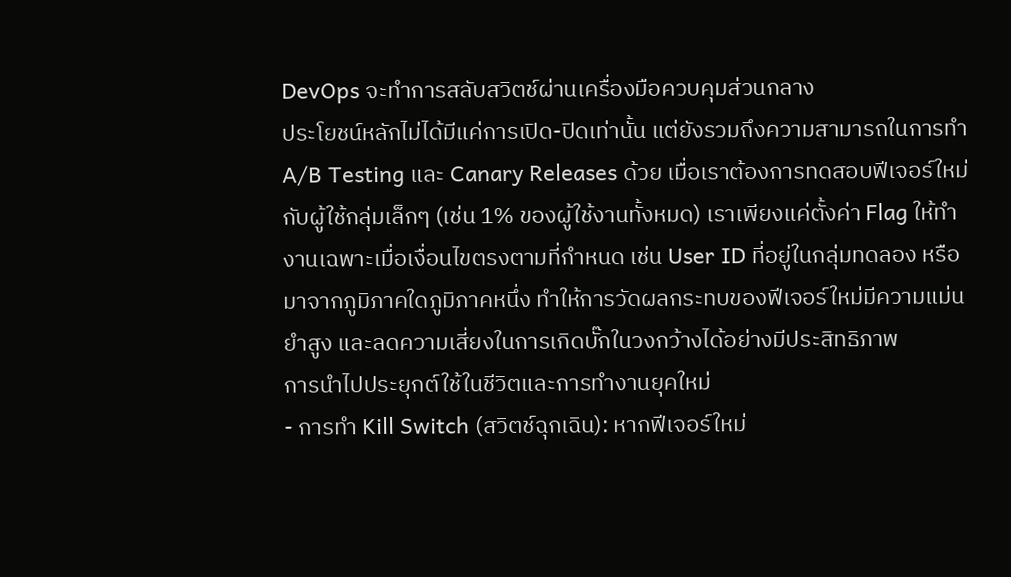DevOps จะทำการสลับสวิตช์ผ่านเครื่องมือควบคุมส่วนกลาง
ประโยชน์หลักไม่ได้มีแค่การเปิด-ปิดเท่านั้น แต่ยังรวมถึงความสามารถในการทำ A/B Testing และ Canary Releases ด้วย เมื่อเราต้องการทดสอบฟีเจอร์ใหม่กับผู้ใช้กลุ่มเล็กๆ (เช่น 1% ของผู้ใช้งานทั้งหมด) เราเพียงแค่ตั้งค่า Flag ให้ทำงานเฉพาะเมื่อเงื่อนไขตรงตามที่กำหนด เช่น User ID ที่อยู่ในกลุ่มทดลอง หรือมาจากภูมิภาคใดภูมิภาคหนึ่ง ทำให้การวัดผลกระทบของฟีเจอร์ใหม่มีความแม่นยำสูง และลดความเสี่ยงในการเกิดบั๊กในวงกว้างได้อย่างมีประสิทธิภาพ
การนำไปประยุกต์ใช้ในชีวิตและการทำงานยุคใหม่
- การทำ Kill Switch (สวิตช์ฉุกเฉิน): หากฟีเจอร์ใหม่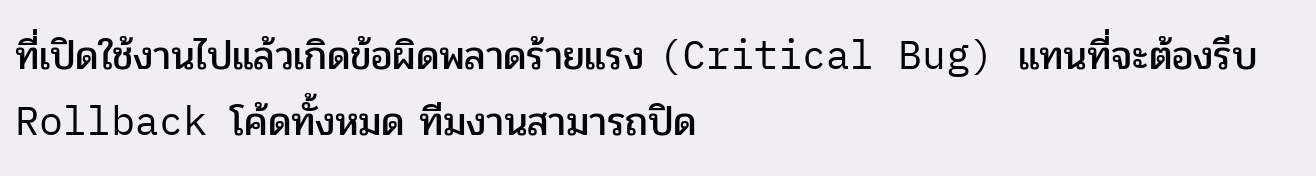ที่เปิดใช้งานไปแล้วเกิดข้อผิดพลาดร้ายแรง (Critical Bug) แทนที่จะต้องรีบ Rollback โค้ดทั้งหมด ทีมงานสามารถปิด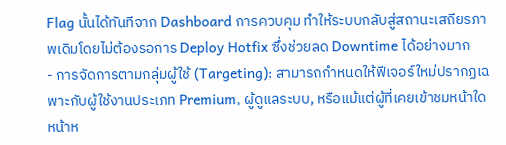Flag นั้นได้ทันทีจาก Dashboard การควบคุม ทำให้ระบบกลับสู่สถานะเสถียรภาพเดิมโดยไม่ต้องรอการ Deploy Hotfix ซึ่งช่วยลด Downtime ได้อย่างมาก
- การจัดการตามกลุ่มผู้ใช้ (Targeting): สามารถกำหนดให้ฟีเจอร์ใหม่ปรากฏเฉพาะกับผู้ใช้งานประเภท Premium, ผู้ดูแลระบบ, หรือแม้แต่ผู้ที่เคยเข้าชมหน้าใดหน้าห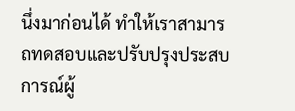นึ่งมาก่อนได้ ทำให้เราสามารถทดสอบและปรับปรุงประสบการณ์ผู้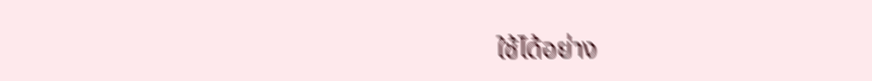ใช้ได้อย่าง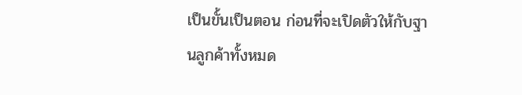เป็นขั้นเป็นตอน ก่อนที่จะเปิดตัวให้กับฐานลูกค้าทั้งหมด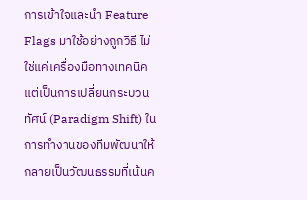การเข้าใจและนำ Feature Flags มาใช้อย่างถูกวิธี ไม่ใช่แค่เครื่องมือทางเทคนิค แต่เป็นการเปลี่ยนกระบวนทัศน์ (Paradigm Shift) ในการทำงานของทีมพัฒนาให้กลายเป็นวัฒนธรรมที่เน้นค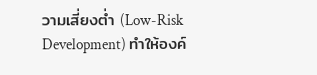วามเสี่ยงต่ำ (Low-Risk Development) ทำให้องค์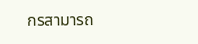กรสามารถ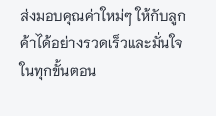ส่งมอบคุณค่าใหม่ๆ ให้กับลูกค้าได้อย่างรวดเร็วและมั่นใจในทุกขั้นตอน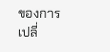ของการเปลี่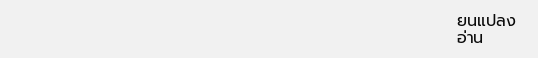ยนแปลง
อ่าน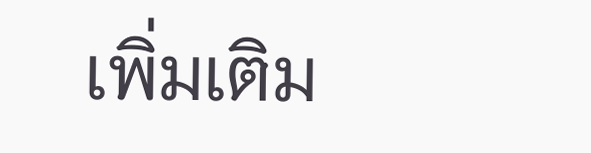เพิ่มเติม